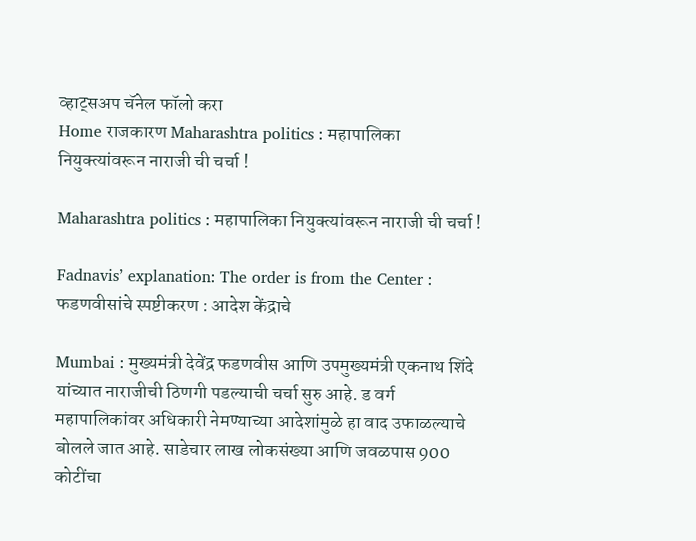व्हाट्सअप चॅनेल फॉलो करा
Home राजकारण Maharashtra politics : महापालिका नियुक्त्यांवरून नाराजी ची चर्चा !

Maharashtra politics : महापालिका नियुक्त्यांवरून नाराजी ची चर्चा !

Fadnavis’ explanation: The order is from the Center : फडणवीसांचे स्पष्टीकरण : आदेश केंद्राचे

Mumbai : मुख्यमंत्री देवेंद्र फडणवीस आणि उपमुख्यमंत्री एकनाथ शिंदे यांच्यात नाराजीची ठिणगी पडल्याची चर्चा सुरु आहे. ड वर्ग महापालिकांवर अधिकारी नेमण्याच्या आदेशांमुळे हा वाद उफाळल्याचे बोलले जात आहे. साडेचार लाख लोकसंख्या आणि जवळपास 900 कोटींचा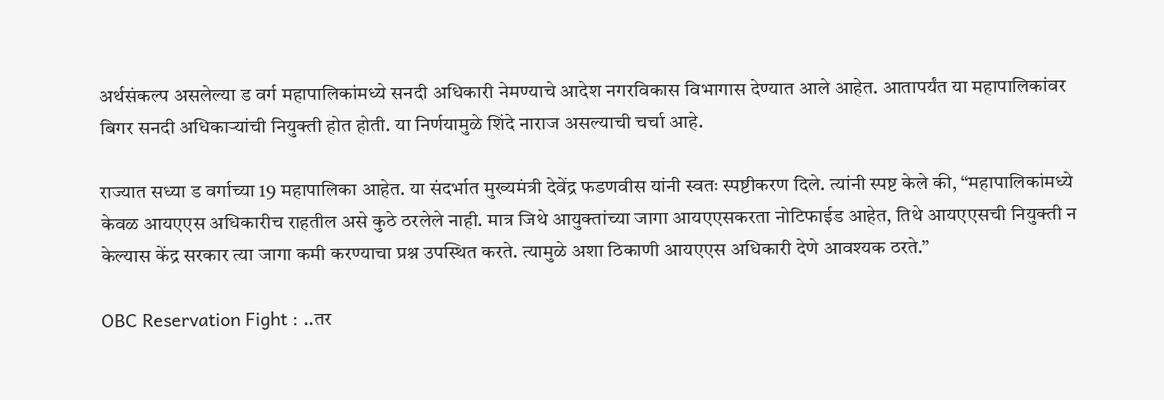अर्थसंकल्प असलेल्या ड वर्ग महापालिकांमध्ये सनदी अधिकारी नेमण्याचे आदेश नगरविकास विभागास देण्यात आले आहेत. आतापर्यंत या महापालिकांवर बिगर सनदी अधिकाऱ्यांची नियुक्ती होत होती. या निर्णयामुळे शिंदे नाराज असल्याची चर्चा आहे.

राज्यात सध्या ड वर्गाच्या 19 महापालिका आहेत. या संदर्भात मुख्यमंत्री देवेंद्र फडणवीस यांनी स्वतः स्पष्टीकरण दिले. त्यांनी स्पष्ट केले की, “महापालिकांमध्ये केवळ आयएएस अधिकारीच राहतील असे कुठे ठरलेले नाही. मात्र जिथे आयुक्तांच्या जागा आयएएसकरता नोटिफाईड आहेत, तिथे आयएएसची नियुक्ती न केल्यास केंद्र सरकार त्या जागा कमी करण्याचा प्रश्न उपस्थित करते. त्यामुळे अशा ठिकाणी आयएएस अधिकारी देणे आवश्यक ठरते.”

OBC Reservation Fight : ..तर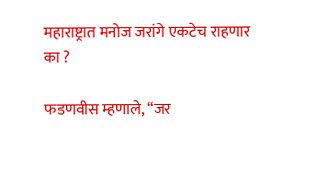महाराष्ट्रात मनोज जरांगे एकटेच राहणार का ?

फडणवीस म्हणाले, “जर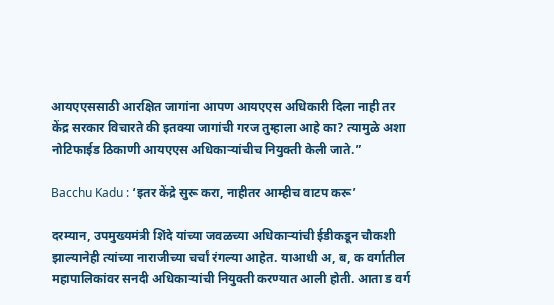आयएएससाठी आरक्षित जागांना आपण आयएएस अधिकारी दिला नाही तर केंद्र सरकार विचारते की इतक्या जागांची गरज तुम्हाला आहे का? त्यामुळे अशा नोटिफाईड ठिकाणी आयएएस अधिकाऱ्यांचीच नियुक्ती केली जाते.”

Bacchu Kadu : ‘इतर केंद्रे सुरू करा, नाहीतर आम्हीच वाटप करू’

दरम्यान, उपमुख्यमंत्री शिंदे यांच्या जवळच्या अधिकाऱ्यांची ईडीकडून चौकशी झाल्यानेही त्यांच्या नाराजीच्या चर्चां रंगल्या आहेत. याआधी अ, ब, क वर्गातील महापालिकांवर सनदी अधिकाऱ्यांची नियुक्ती करण्यात आली होती. आता ड वर्ग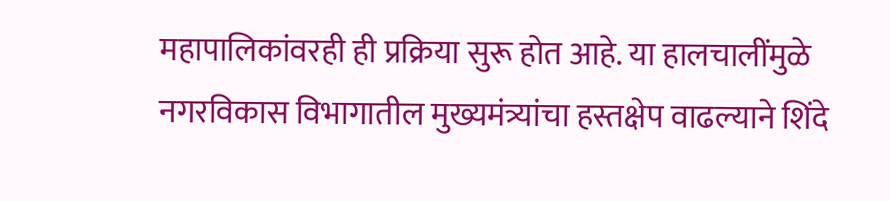महापालिकांवरही ही प्रक्रिया सुरू होत आहे. या हालचालींमुळे नगरविकास विभागातील मुख्यमंत्र्यांचा हस्तक्षेप वाढल्याने शिंदे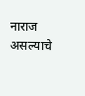नाराज असल्याचे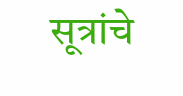सूत्रांचे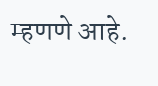म्हणणे आहे.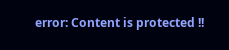error: Content is protected !!